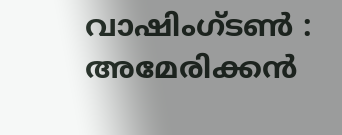വാഷിംഗ്ടൺ : അമേരിക്കൻ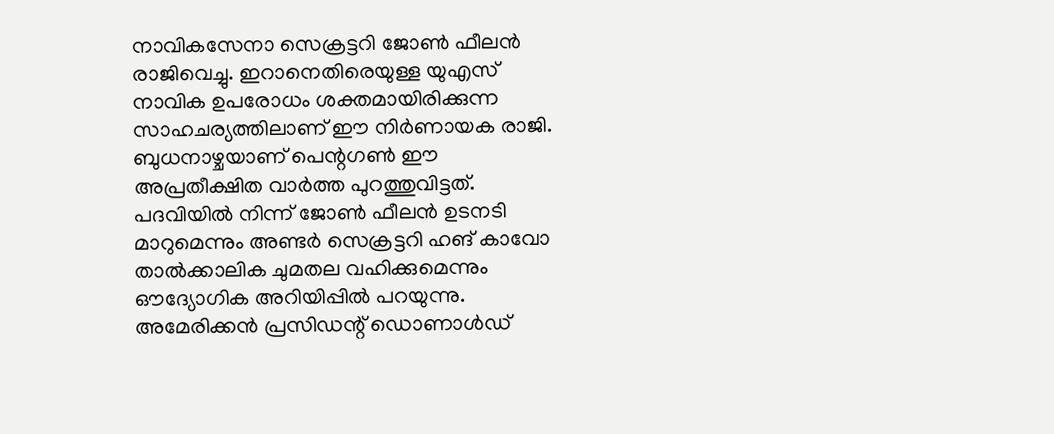നാവികസേനാ സെക്രട്ടറി ജോൺ ഫീലൻ രാജിവെച്ചു. ഇറാനെതിരെയുള്ള യുഎസ് നാവിക ഉപരോധം ശക്തമായിരിക്കുന്ന സാഹചര്യത്തിലാണ് ഈ നിർണായക രാജി. ബുധനാഴ്ചയാണ് പെന്റഗൺ ഈ അപ്രതീക്ഷിത വാർത്ത പുറത്തുവിട്ടത്. പദവിയിൽ നിന്ന് ജോൺ ഫീലൻ ഉടനടി മാറുമെന്നും അണ്ടർ സെക്രട്ടറി ഹങ് കാവോ താൽക്കാലിക ചുമതല വഹിക്കുമെന്നും ഔദ്യോഗിക അറിയിപ്പിൽ പറയുന്നു.
അമേരിക്കൻ പ്രസിഡന്റ് ഡൊണാൾഡ്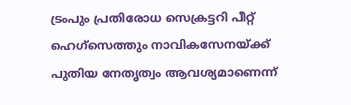ട്രംപും പ്രതിരോധ സെക്രട്ടറി പീറ്റ് ഹെഗ്സെത്തും നാവികസേനയ്ക്ക് പുതിയ നേതൃത്വം ആവശ്യമാണെന്ന്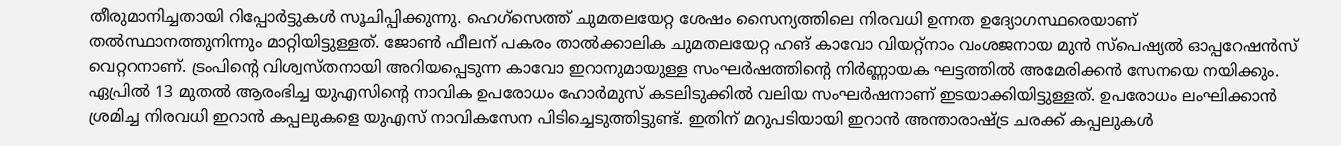തീരുമാനിച്ചതായി റിപ്പോർട്ടുകൾ സൂചിപ്പിക്കുന്നു. ഹെഗ്സെത്ത് ചുമതലയേറ്റ ശേഷം സൈന്യത്തിലെ നിരവധി ഉന്നത ഉദ്യോഗസ്ഥരെയാണ് തൽസ്ഥാനത്തുനിന്നും മാറ്റിയിട്ടുള്ളത്. ജോൺ ഫീലന് പകരം താൽക്കാലിക ചുമതലയേറ്റ ഹങ് കാവോ വിയറ്റ്നാം വംശജനായ മുൻ സ്പെഷ്യൽ ഓപ്പറേഷൻസ് വെറ്ററനാണ്. ട്രംപിന്റെ വിശ്വസ്തനായി അറിയപ്പെടുന്ന കാവോ ഇറാനുമായുള്ള സംഘർഷത്തിന്റെ നിർണ്ണായക ഘട്ടത്തിൽ അമേരിക്കൻ സേനയെ നയിക്കും.
ഏപ്രിൽ 13 മുതൽ ആരംഭിച്ച യുഎസിന്റെ നാവിക ഉപരോധം ഹോർമുസ് കടലിടുക്കിൽ വലിയ സംഘർഷനാണ് ഇടയാക്കിയിട്ടുള്ളത്. ഉപരോധം ലംഘിക്കാൻ ശ്രമിച്ച നിരവധി ഇറാൻ കപ്പലുകളെ യുഎസ് നാവികസേന പിടിച്ചെടുത്തിട്ടുണ്ട്. ഇതിന് മറുപടിയായി ഇറാൻ അന്താരാഷ്ട്ര ചരക്ക് കപ്പലുകൾ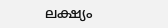ലക്ഷ്യം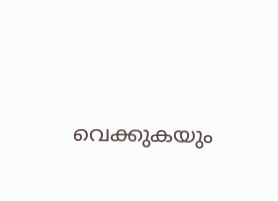വെക്കുകയും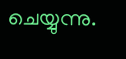ചെയ്യുന്നു.